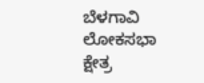ಬೆಳಗಾವಿ ಲೋಕಸಭಾ ಕ್ಷೇತ್ರ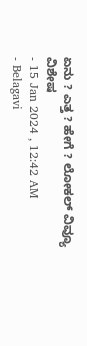ಏನು ? ಎತ್ತ ? ಹೇಗೆ ? ಲೋಕಲ್ ವಿವ್ಯೂ ವಿಶೇಷ
- 15 Jan 2024 , 12:42 AM
- Belagavi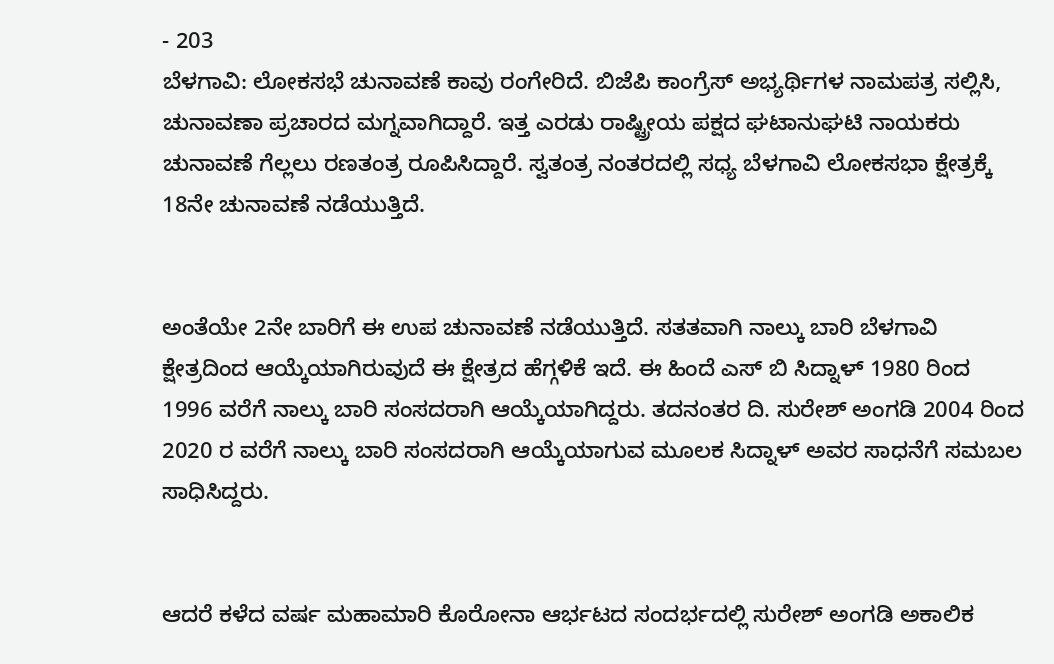- 203
ಬೆಳಗಾವಿ: ಲೋಕಸಭೆ ಚುನಾವಣೆ ಕಾವು ರಂಗೇರಿದೆ. ಬಿಜೆಪಿ ಕಾಂಗ್ರೆಸ್ ಅಭ್ಯರ್ಥಿಗಳ ನಾಮಪತ್ರ ಸಲ್ಲಿಸಿ, ಚುನಾವಣಾ ಪ್ರಚಾರದ ಮಗ್ನವಾಗಿದ್ದಾರೆ. ಇತ್ತ ಎರಡು ರಾಷ್ಟ್ರೀಯ ಪಕ್ಷದ ಘಟಾನುಘಟಿ ನಾಯಕರು ಚುನಾವಣೆ ಗೆಲ್ಲಲು ರಣತಂತ್ರ ರೂಪಿಸಿದ್ದಾರೆ. ಸ್ವತಂತ್ರ ನಂತರದಲ್ಲಿ ಸಧ್ಯ ಬೆಳಗಾವಿ ಲೋಕಸಭಾ ಕ್ಷೇತ್ರಕ್ಕೆ 18ನೇ ಚುನಾವಣೆ ನಡೆಯುತ್ತಿದೆ.


ಅಂತೆಯೇ 2ನೇ ಬಾರಿಗೆ ಈ ಉಪ ಚುನಾವಣೆ ನಡೆಯುತ್ತಿದೆ. ಸತತವಾಗಿ ನಾಲ್ಕು ಬಾರಿ ಬೆಳಗಾವಿ ಕ್ಷೇತ್ರದಿಂದ ಆಯ್ಕೆಯಾಗಿರುವುದೆ ಈ ಕ್ಷೇತ್ರದ ಹೆಗ್ಗಳಿಕೆ ಇದೆ. ಈ ಹಿಂದೆ ಎಸ್ ಬಿ ಸಿದ್ನಾಳ್ 1980 ರಿಂದ 1996 ವರೆಗೆ ನಾಲ್ಕು ಬಾರಿ ಸಂಸದರಾಗಿ ಆಯ್ಕೆಯಾಗಿದ್ದರು. ತದನಂತರ ದಿ. ಸುರೇಶ್ ಅಂಗಡಿ 2004 ರಿಂದ 2020 ರ ವರೆಗೆ ನಾಲ್ಕು ಬಾರಿ ಸಂಸದರಾಗಿ ಆಯ್ಕೆಯಾಗುವ ಮೂಲಕ ಸಿದ್ನಾಳ್ ಅವರ ಸಾಧನೆಗೆ ಸಮಬಲ ಸಾಧಿಸಿದ್ದರು.


ಆದರೆ ಕಳೆದ ವರ್ಷ ಮಹಾಮಾರಿ ಕೊರೋನಾ ಆರ್ಭಟದ ಸಂದರ್ಭದಲ್ಲಿ ಸುರೇಶ್ ಅಂಗಡಿ ಅಕಾಲಿಕ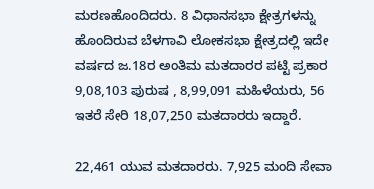ಮರಣಹೊಂದಿದರು. 8 ವಿಧಾನಸಭಾ ಕ್ಷೇತ್ರಗಳನ್ನು ಹೊಂದಿರುವ ಬೆಳಗಾವಿ ಲೋಕಸಭಾ ಕ್ಷೇತ್ರದಲ್ಲಿ ಇದೇ ವರ್ಷದ ಜ.18ರ ಅಂತಿಮ ಮತದಾರರ ಪಟ್ಟಿ ಪ್ರಕಾರ 9,08,103 ಪುರುಷ , 8,99,091 ಮಹಿಳೆಯರು, 56 ಇತರೆ ಸೇರಿ 18,07,250 ಮತದಾರರು ಇದ್ದಾರೆ.

22,461 ಯುವ ಮತದಾರರು. 7,925 ಮಂದಿ ಸೇವಾ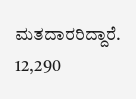ಮತದಾರರಿದ್ದಾರೆ. 12,290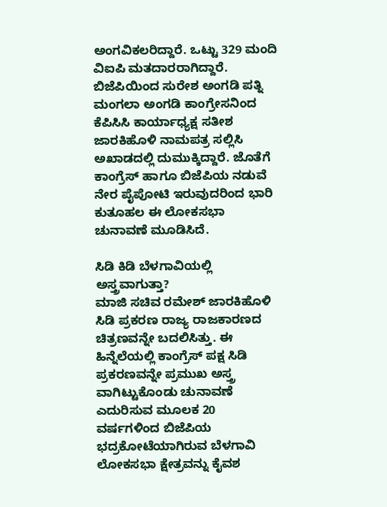ಅಂಗವಿಕಲರಿದ್ದಾರೆ. ಒಟ್ಟು 329 ಮಂದಿ ವಿಐಪಿ ಮತದಾರರಾಗಿದ್ದಾರೆ. ಬಿಜೆಪಿಯಿಂದ ಸುರೇಶ ಅಂಗಡಿ ಪತ್ನಿ ಮಂಗಲಾ ಅಂಗಡಿ ಕಾಂಗ್ರೇಸನಿಂದ ಕೆಪಿಸಿಸಿ ಕಾರ್ಯಾಧ್ಯಕ್ಷ ಸತೀಶ ಜಾರಕಿಹೊಳಿ ನಾಮಪತ್ರ ಸಲ್ಲಿಸಿ ಅಖಾಡದಲ್ಲಿ ದುಮುಕ್ಕಿದ್ದಾರೆ. ಜೊತೆಗೆ ಕಾಂಗ್ರೆಸ್ ಹಾಗೂ ಬಿಜೆಪಿಯ ನಡುವೆ ನೇರ ಪೈಪೋಟಿ ಇರುವುದರಿಂದ ಭಾರಿ ಕುತೂಹಲ ಈ ಲೋಕಸಭಾ ಚುನಾವಣೆ ಮೂಡಿಸಿದೆ.

ಸಿಡಿ ಕಿಡಿ ಬೆಳಗಾವಿಯಲ್ಲಿ ಅಸ್ತ್ರವಾಗುತ್ತಾ?
ಮಾಜಿ ಸಚಿವ ರಮೇಶ್ ಜಾರಕಿಹೊಳಿ ಸಿಡಿ ಪ್ರಕರಣ ರಾಜ್ಯ ರಾಜಕಾರಣದ ಚಿತ್ರಣವನ್ನೇ ಬದಲಿಸಿತ್ತು. ಈ ಹಿನ್ನೆಲೆಯಲ್ಲಿ ಕಾಂಗ್ರೆಸ್ ಪಕ್ಷ ಸಿಡಿ ಪ್ರಕರಣವನ್ನೇ ಪ್ರಮುಖ ಅಸ್ತ್ರ ವಾಗಿಟ್ಟುಕೊಂಡು ಚುನಾವಣೆ ಎದುರಿಸುವ ಮೂಲಕ 20 ವರ್ಷಗಳಿಂದ ಬಿಜೆಪಿಯ ಭದ್ರಕೋಟೆಯಾಗಿರುವ ಬೆಳಗಾವಿ ಲೋಕಸಭಾ ಕ್ಷೇತ್ರವನ್ನು ಕೈವಶ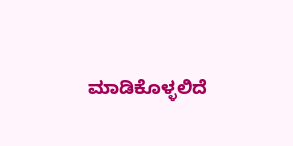ಮಾಡಿಕೊಳ್ಳಲಿದೆ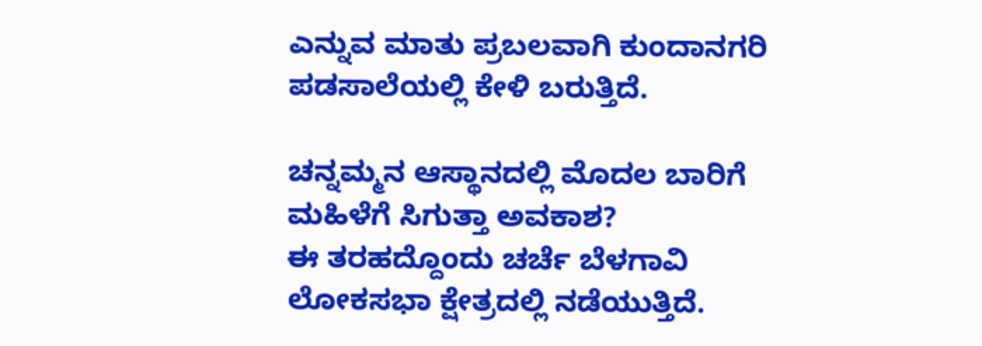ಎನ್ನುವ ಮಾತು ಪ್ರಬಲವಾಗಿ ಕುಂದಾನಗರಿ ಪಡಸಾಲೆಯಲ್ಲಿ ಕೇಳಿ ಬರುತ್ತಿದೆ.

ಚನ್ನಮ್ಮನ ಆಸ್ಥಾನದಲ್ಲಿ ಮೊದಲ ಬಾರಿಗೆ ಮಹಿಳೆಗೆ ಸಿಗುತ್ತಾ ಅವಕಾಶ?
ಈ ತರಹದ್ದೊಂದು ಚರ್ಚೆ ಬೆಳಗಾವಿ ಲೋಕಸಭಾ ಕ್ಷೇತ್ರದಲ್ಲಿ ನಡೆಯುತ್ತಿದೆ.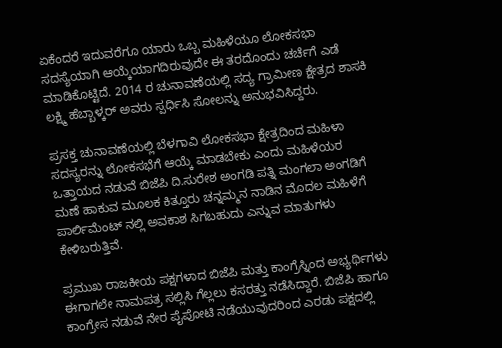ಏಕೆಂದರೆ ಇದುವರೆಗೂ ಯಾರು ಒಬ್ಬ ಮಹಿಳೆಯೂ ಲೋಕಸಭಾ ಸದಸ್ಯೆಯಾಗಿ ಆಯ್ಕೆಯಾಗದಿರುವುದೇ ಈ ತರದೊಂದು ಚರ್ಚೆಗೆ ಎಡೆ ಮಾಡಿಕೊಟ್ಟಿದೆ. 2014 ರ ಚುನಾವಣೆಯಲ್ಲಿ ಸದ್ಯ ಗ್ರಾಮೀಣ ಕ್ಷೇತ್ರದ ಶಾಸಕಿ ಲಕ್ಷ್ಮಿ ಹೆಬ್ಬಾಳ್ಕರ್ ಅವರು ಸ್ಪರ್ಧಿಸಿ ಸೋಲನ್ನು ಅನುಭವಿಸಿದ್ದರು.

ಪ್ರಸಕ್ತ ಚುನಾವಣೆಯಲ್ಲಿ ಬೆಳಗಾವಿ ಲೋಕಸಭಾ ಕ್ಷೇತ್ರದಿಂದ ಮಹಿಳಾ ಸದಸ್ಯರನ್ನು ಲೋಕಸಭೆಗೆ ಆಯ್ಕೆ ಮಾಡಬೇಕು ಎಂದು ಮಹಿಳೆಯರ ಒತ್ತಾಯದ ನಡುವೆ ಬಿಜೆಪಿ ದಿ.ಸುರೇಶ ಅಂಗಡಿ ಪತ್ನಿ ಮಂಗಲಾ ಅಂಗಡಿಗೆ ಮಣೆ ಹಾಕುವ ಮೂಲಕ ಕಿತ್ತೂರು ಚನ್ನಮ್ಮನ ನಾಡಿನ ಮೊದಲ ಮಹಿಳೆಗೆ ಪಾರ್ಲಿಮೆಂಟ್ ನಲ್ಲಿ ಅವಕಾಶ ಸಿಗಬಹುದು ಎನ್ನುವ ಮಾತುಗಳು ಕೇಳಿಬರುತ್ತಿವೆ.

ಪ್ರಮುಖ ರಾಜಕೀಯ ಪಕ್ಷಗಳಾದ ಬಿಜೆಪಿ ಮತ್ತು ಕಾಂಗ್ರೆಸ್ನಿಂದ ಅಭ್ಯರ್ಥಿಗಳು ಈಗಾಗಲೇ ನಾಮಪತ್ರ ಸಲ್ಲಿಸಿ ಗೆಲ್ಲಲು ಕಸರತ್ತು ನಡೆಸಿದ್ದಾರೆ. ಬಿಜೆಪಿ ಹಾಗೂ ಕಾಂಗ್ರೇಸ ನಡುವೆ ನೇರ ಪೈಪೋಟಿ ನಡೆಯುವುದರಿಂದ ಎರಡು ಪಕ್ಷದಲ್ಲಿ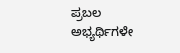ಪ್ರಬಲ ಅಭ್ಯರ್ಥಿಗಳೇ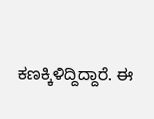ಕಣಕ್ಕಿಳಿದ್ದಿದ್ದಾರೆ. ಈ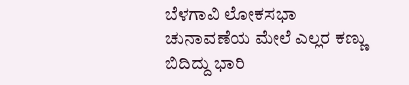ಬೆಳಗಾವಿ ಲೋಕಸಭಾ ಚುನಾವಣೆಯ ಮೇಲೆ ಎಲ್ಲರ ಕಣ್ಣು ಬಿದಿದ್ದು ಭಾರಿ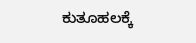ಕುತೂಹಲಕ್ಕೆ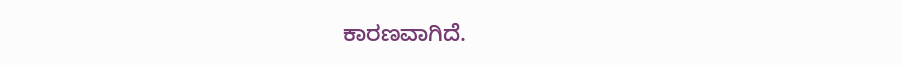ಕಾರಣವಾಗಿದೆ.